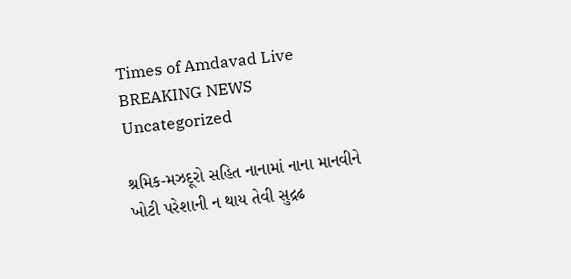Times of Amdavad Live
BREAKING NEWS
Uncategorized

શ્રમિક-મઝદૂરો સહિત નાનામાં નાના માનવીને ખોટી પરેશાની ન થાય તેવી સુદ્રઢ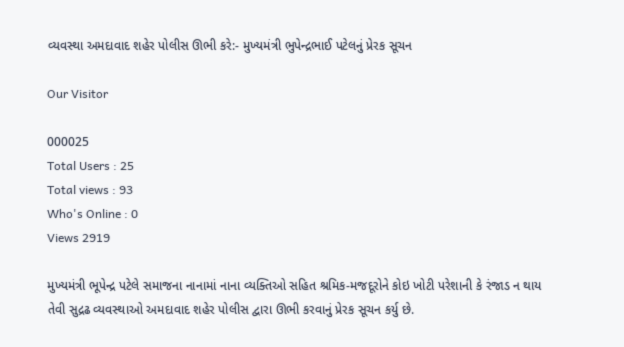વ્યવસ્થા અમદાવાદ શહેર પોલીસ ઊભી કરે:- મુખ્યમંત્રી ભુપેન્દ્રભાઈ પટેલનું પ્રેરક સૂચન

Our Visitor

000025
Total Users : 25
Total views : 93
Who's Online : 0
Views 2919

મુખ્યમંત્રી ભૂપેન્દ્ર પટેલે સમાજના નાનામાં નાના વ્યક્તિઓ સહિત શ્રમિક-મજદૂરોને કોઇ ખોટી પરેશાની કે રંજાડ ન થાય તેવી સુદ્રઢ વ્યવસ્થાઓ અમદાવાદ શહેર પોલીસ દ્વારા ઊભી કરવાનું પ્રેરક સૂચન કર્યુ છે.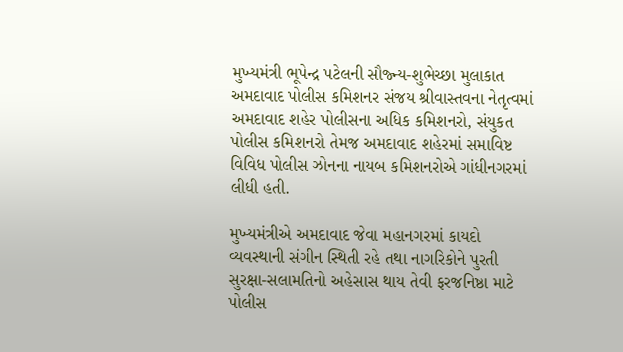મુખ્યમંત્રી ભૂપેન્દ્ર પટેલની સૌજ્ન્ય-શુભેચ્છા મુલાકાત અમદાવાદ પોલીસ કમિશનર સંજય શ્રીવાસ્તવના નેતૃત્વમાં અમદાવાદ શહેર પોલીસના અધિક કમિશનરો, સંયુકત પોલીસ કમિશનરો તેમજ અમદાવાદ શહેરમાં સમાવિષ્ટ વિવિધ પોલીસ ઝોનના નાયબ કમિશનરોએ ગાંધીનગરમાં લીધી હતી.

મુખ્યમંત્રીએ અમદાવાદ જેવા મહાનગરમાં કાયદો વ્યવસ્થાની સંગીન સ્થિતી રહે તથા નાગરિકોને પુરતી સુરક્ષા-સલામતિનો અહેસાસ થાય તેવી ફરજનિષ્ઠા માટે પોલીસ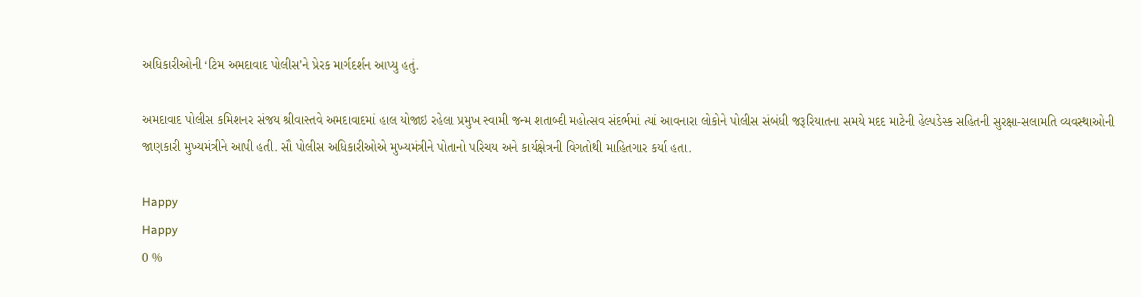અધિકારીઓની ‘ટિમ અમદાવાદ પોલીસ’ને પ્રેરક માર્ગદર્શન આપ્યુ હતું.

અમદાવાદ પોલીસ કમિશનર સંજય શ્રીવાસ્તવે અમદાવાદમાં હાલ યોજાઇ રહેલા પ્રમુખ સ્વામી જન્મ શતાબ્દી મહોત્સવ સંદર્ભમાં ત્યાં આવનારા લોકોને પોલીસ સંબંધી જરૂરિયાતના સમયે મદદ માટેની હેલ્પડેસ્ક સહિતની સુરક્ષા-સલામતિ વ્યવસ્થાઓની જાણકારી મુખ્યમંત્રીને આપી હતી. સૌ પોલીસ અધિકારીઓએ મુખ્યમંત્રીને પોતાનો પરિચય અને કાર્યક્ષેત્રની વિગતોથી માહિતગાર કર્યા હતા.

Happy
Happy
0 %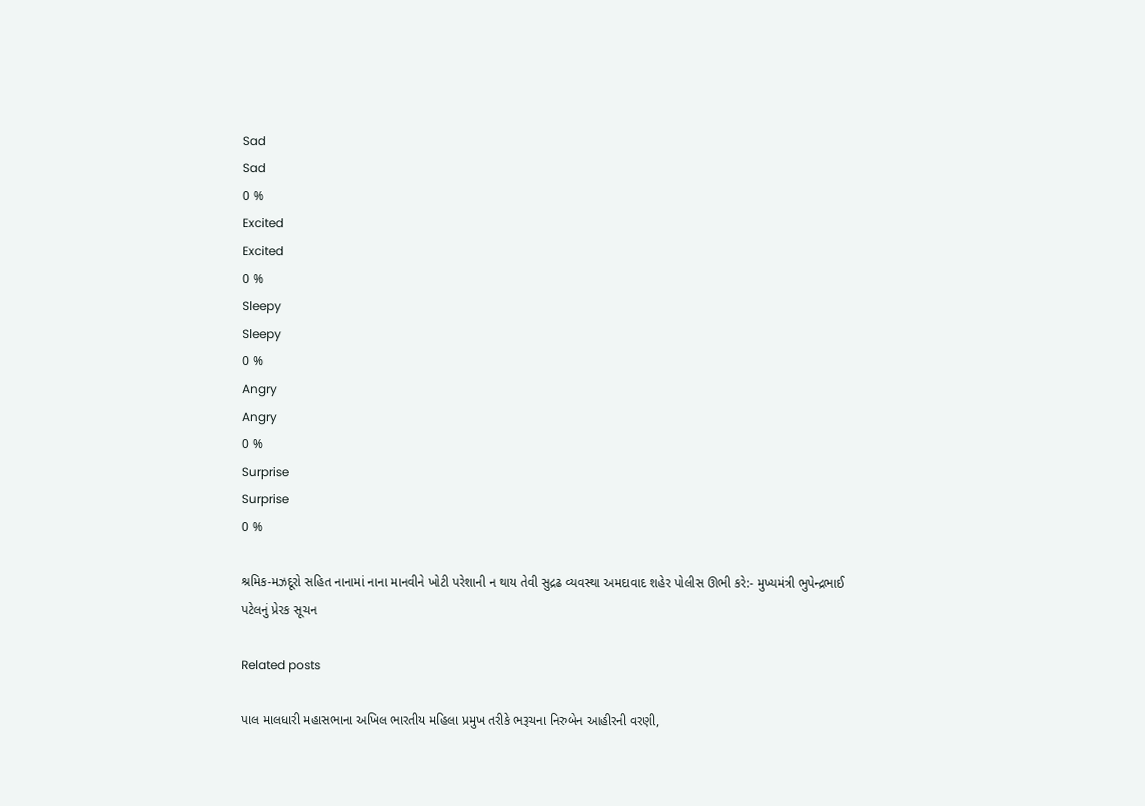Sad
Sad
0 %
Excited
Excited
0 %
Sleepy
Sleepy
0 %
Angry
Angry
0 %
Surprise
Surprise
0 %

શ્રમિક-મઝદૂરો સહિત નાનામાં નાના માનવીને ખોટી પરેશાની ન થાય તેવી સુદ્રઢ વ્યવસ્થા અમદાવાદ શહેર પોલીસ ઊભી કરે:- મુખ્યમંત્રી ભુપેન્દ્રભાઈ પટેલનું પ્રેરક સૂચન

Related posts

પાલ માલધારી મહાસભાના અખિલ ભારતીય મહિલા પ્રમુખ તરીકે ભરૂચના નિરુબેન આહીરની વરણી,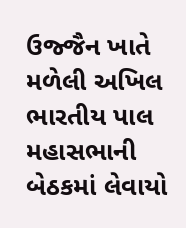ઉજ્જૈન ખાતે મળેલી અખિલ ભારતીય પાલ મહાસભાની બેઠકમાં લેવાયો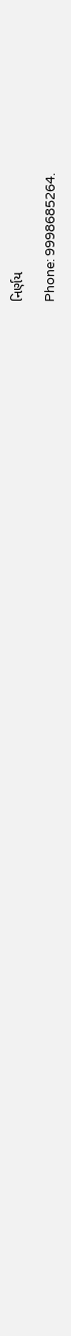નિર્ણય

Phone: 9998685264.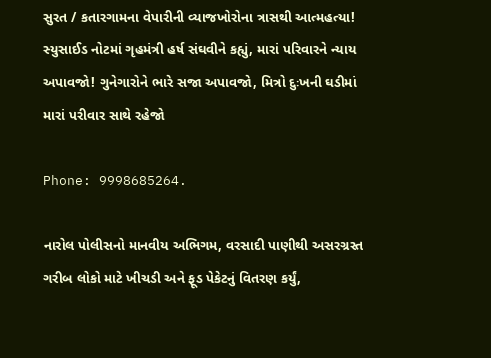સુરત / કતારગામના વેપારીની વ્યાજખોરોના ત્રાસથી આત્મહત્યા! સ્યુસાઈડ નોટમાં ગૃહમંત્રી હર્ષ સંઘવીને કહ્યું, મારાં પરિવારને ન્યાય અપાવજો! ગુનેગારોને ભારે સજા અપાવજો, મિત્રો દુઃખની ઘડીમાં મારાં પરીવાર સાથે રહેજો

Phone: 9998685264.

નારોલ પોલીસનો માનવીય અભિગમ, વરસાદી પાણીથી અસરગ્રસ્ત ગરીબ લોકો માટે ખીચડી અને ફૂડ પેકેટનું વિતરણ કર્યું,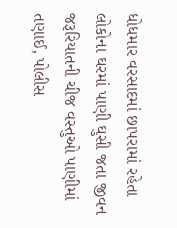ધોધમાર વરસાદમાં છાપરામાં રહેતા લોકોના ઘરમાં પાણી ઘુસી જતા જીવન જરૂરિયાતની ચીજ વસ્તુઓ પાણીમાં તણાઈ, પોલીસ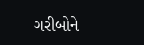ગરીબોને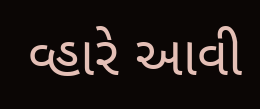વ્હારે આવી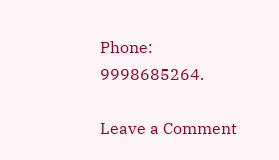Phone: 9998685264.

Leave a Comment